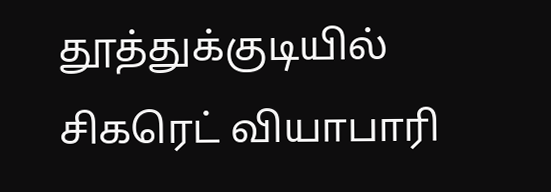தூத்துக்குடியில் சிகரெட் வியாபாரி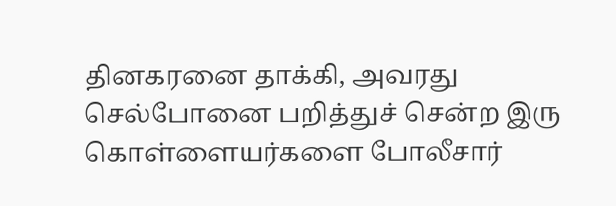தினகரனை தாக்கி, அவரது செல்போனை பறித்துச் சென்ற இரு கொள்ளையர்களை போலீசார்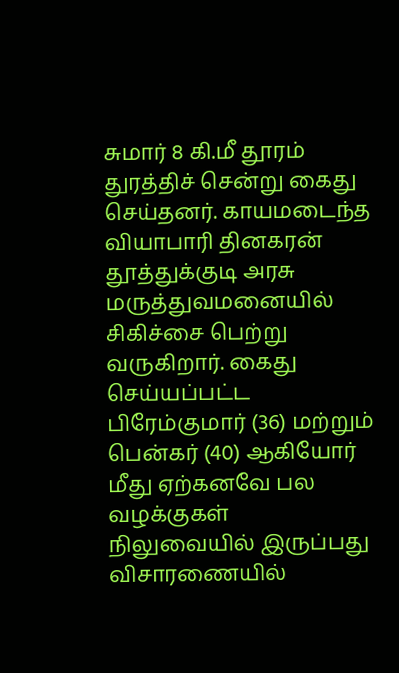சுமார் 8 கி.மீ தூரம் துரத்திச் சென்று கைது செய்தனர். காயமடைந்த வியாபாரி தினகரன் தூத்துக்குடி அரசு மருத்துவமனையில் சிகிச்சை பெற்று வருகிறார். கைது செய்யப்பட்ட பிரேம்குமார் (36) மற்றும் பென்கர் (40) ஆகியோர் மீது ஏற்கனவே பல வழக்குகள் நிலுவையில் இருப்பது விசாரணையில்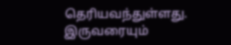தெரியவந்துள்ளது. இருவரையும்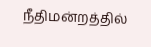நீதிமன்றத்தில்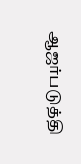ஆஜர்படுத்தி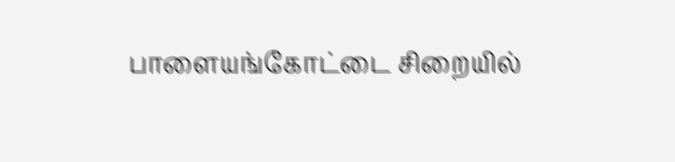பாளையங்கோட்டை சிறையில்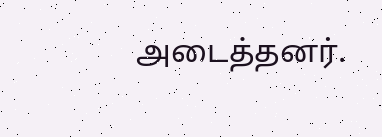அடைத்தனர்.